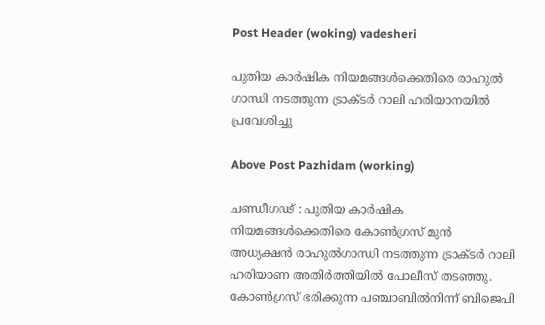Post Header (woking) vadesheri

പുതിയ കാര്‍ഷിക നിയമങ്ങള്‍ക്കെതിരെ രാഹുൽ ഗാന്ധി നടത്തുന്ന ട്രാക്ടർ റാലി ഹരിയാനയിൽ പ്രവേശിച്ചു

Above Post Pazhidam (working)

ചണ്ഡീഗഢ് : പുതിയ കാര്‍ഷിക നിയമങ്ങള്‍ക്കെതിരെ കോണ്‍ഗ്രസ് മുന്‍ അധ്യക്ഷന്‍ രാഹുല്‍ഗാന്ധി നടത്തുന്ന ട്രാക്ടര്‍ റാലി ഹരിയാണ അതിര്‍ത്തിയില്‍ പോലീസ് തടഞ്ഞു. കോണ്‍ഗ്രസ് ഭരിക്കുന്ന പഞ്ചാബില്‍നിന്ന് ബിജെപി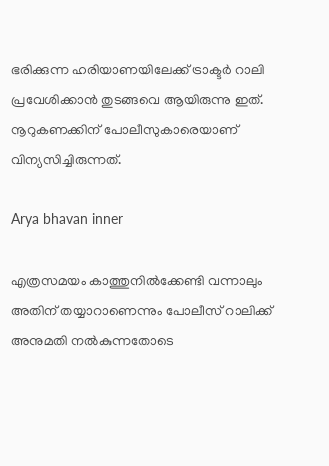ഭരിക്കുന്ന ഹരിയാണയിലേക്ക് ട്രാക്ടര്‍ റാലി പ്രവേശിക്കാന്‍ തുടങ്ങവെ ആയിരുന്നു ഇത്. നൂറുകണക്കിന് പോലീസുകാരെയാണ് വിന്യസിച്ചിരുന്നത്.

Arya bhavan inner

എത്രസമയം കാത്തുനില്‍ക്കേണ്ടി വന്നാലും അതിന് തയ്യാറാണെന്നും പോലീസ് റാലിക്ക് അനുമതി നല്‍കുന്നതോടെ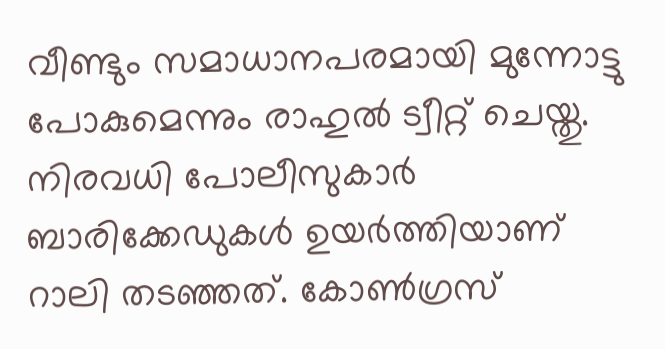വീണ്ടും സമാധാനപരമായി മുന്നോട്ടു പോകുമെന്നും രാഹുല്‍ ട്വീറ്റ് ചെയ്തു. നിരവധി പോലീസുകാര്‍ ബാരിക്കേഡുകള്‍ ഉയര്‍ത്തിയാണ് റാലി തടഞ്ഞത്. കോണ്‍ഗ്രസ്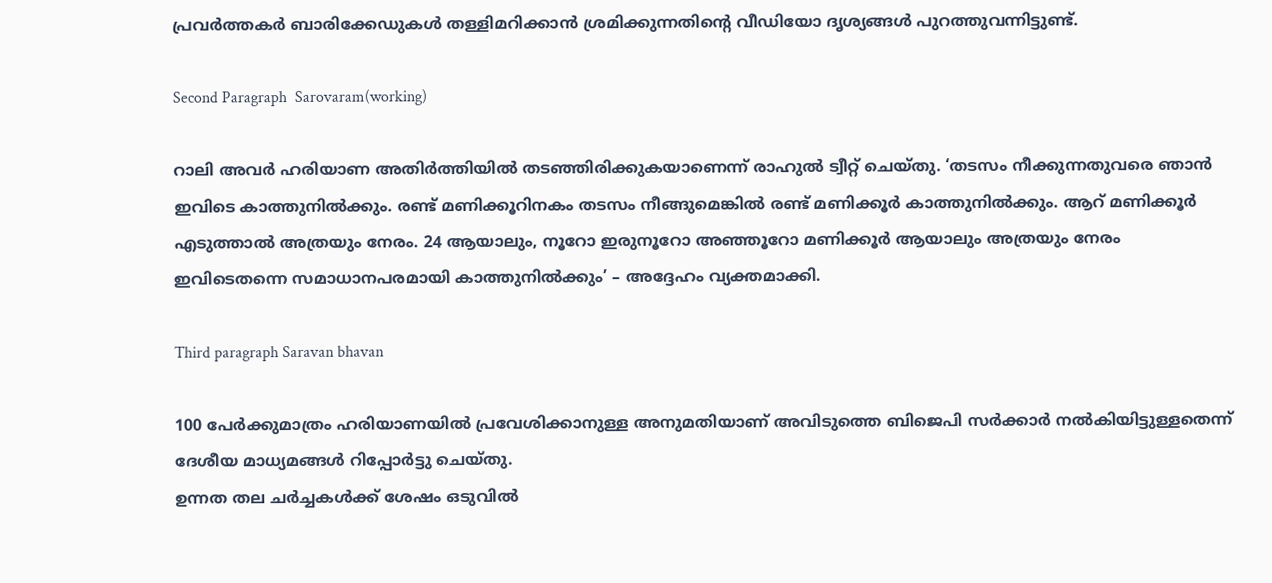പ്രവര്‍ത്തകര്‍ ബാരിക്കേഡുകള്‍ തള്ളിമറിക്കാന്‍ ശ്രമിക്കുന്നതിന്റെ വീഡിയോ ദൃശ്യങ്ങള്‍ പുറത്തുവന്നിട്ടുണ്ട്.

Second Paragraph  Sarovaram(working)

റാലി അവര്‍ ഹരിയാണ അതിര്‍ത്തിയില്‍ തടഞ്ഞിരിക്കുകയാണെന്ന് രാഹുല്‍ ട്വീറ്റ് ചെയ്തു. ‘തടസം നീക്കുന്നതുവരെ ഞാന്‍ ഇവിടെ കാത്തുനില്‍ക്കും. രണ്ട് മണിക്കൂറിനകം തടസം നീങ്ങുമെങ്കില്‍ രണ്ട് മണിക്കൂര്‍ കാത്തുനില്‍ക്കും. ആറ് മണിക്കൂര്‍ എടുത്താല്‍ അത്രയും നേരം. 24 ആയാലും, നൂറോ ഇരുനൂറോ അഞ്ഞൂറോ മണിക്കൂര്‍ ആയാലും അത്രയും നേരം ഇവിടെതന്നെ സമാധാനപരമായി കാത്തുനില്‍ക്കും’ – അദ്ദേഹം വ്യക്തമാക്കി.

Third paragraph Saravan bhavan

100 പേര്‍ക്കുമാത്രം ഹരിയാണയില്‍ പ്രവേശിക്കാനുള്ള അനുമതിയാണ് അവിടുത്തെ ബിജെപി സര്‍ക്കാര്‍ നല്‍കിയിട്ടുള്ളതെന്ന് ദേശീയ മാധ്യമങ്ങള്‍ റിപ്പോര്‍ട്ടു ചെയ്തു.
ഉന്നത തല ചർച്ചകൾക്ക് ശേഷം ഒടുവിൽ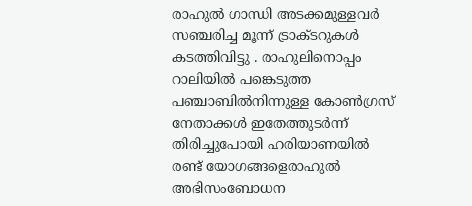രാഹുല്‍ ഗാന്ധി അടക്കമുള്ളവര്‍ സഞ്ചരിച്ച മൂന്ന് ട്രാക്ടറുകള്‍ കടത്തിവിട്ടു . രാഹുലിനൊപ്പം റാലിയില്‍ പങ്കെടുത്ത പഞ്ചാബില്‍നിന്നുള്ള കോണ്‍ഗ്രസ് നേതാക്കള്‍ ഇതേത്തുടര്‍ന്ന് തിരിച്ചുപോയി ഹരിയാണയില്‍ രണ്ട് യോഗങ്ങളെരാഹുല്‍ അഭിസംബോധന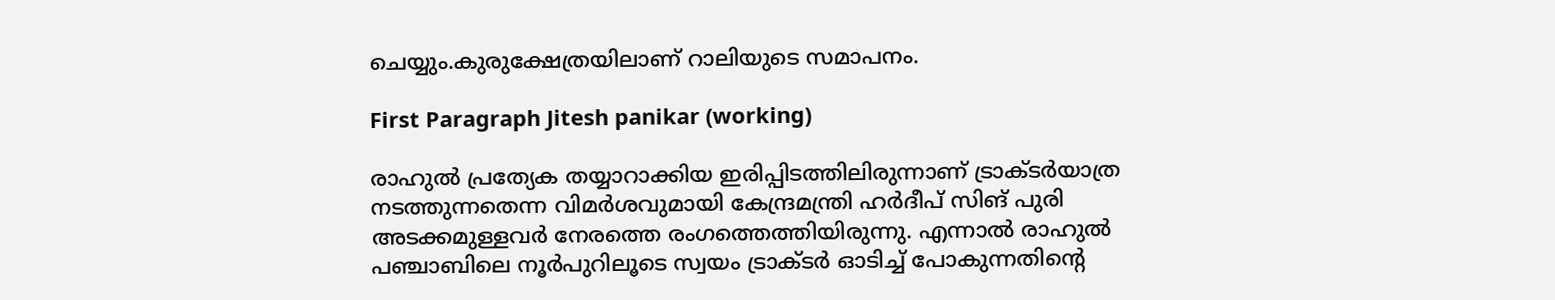ചെയ്യും.കുരുക്ഷേത്രയിലാണ് റാലിയുടെ സമാപനം.

First Paragraph Jitesh panikar (working)

രാഹുല്‍ പ്രത്യേക തയ്യാറാക്കിയ ഇരിപ്പിടത്തിലിരുന്നാണ് ട്രാക്ടര്‍യാത്ര നടത്തുന്നതെന്ന വിമര്‍ശവുമായി കേന്ദ്രമന്ത്രി ഹര്‍ദീപ് സിങ് പുരി അടക്കമുള്ളവര്‍ നേരത്തെ രംഗത്തെത്തിയിരുന്നു. എന്നാല്‍ രാഹുല്‍ പഞ്ചാബിലെ നൂര്‍പുറിലൂടെ സ്വയം ട്രാക്ടര്‍ ഓടിച്ച് പോകുന്നതിന്റെ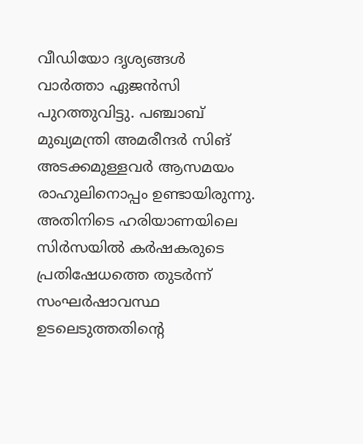വീഡിയോ ദൃശ്യങ്ങള്‍ വാര്‍ത്താ ഏജന്‍സി പുറത്തുവിട്ടു. പഞ്ചാബ് മുഖ്യമന്ത്രി അമരീന്ദര്‍ സിങ് അടക്കമുള്ളവര്‍ ആസമയം രാഹുലിനൊപ്പം ഉണ്ടായിരുന്നു. അതിനിടെ ഹരിയാണയിലെ സിര്‍സയില്‍ കര്‍ഷകരുടെ പ്രതിഷേധത്തെ തുടര്‍ന്ന് സംഘര്‍ഷാവസ്ഥ ഉടലെടുത്തതിന്റെ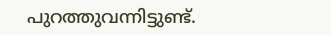പുറത്തുവന്നിട്ടുണ്ട്.